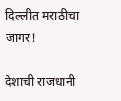दिल्लीत मराठीचा जागर!

देशाची राजधानी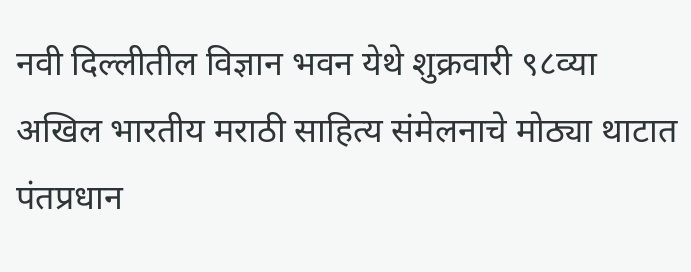नवी दिल्लीतील विज्ञान भवन येथे शुक्रवारी ९८व्या अखिल भारतीय मराठी साहित्य संमेलनाचे मोठ्या थाटात पंतप्रधान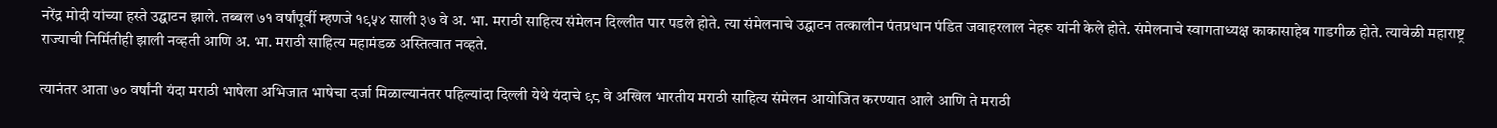नरेंद्र मोदी यांच्या हस्ते उद्घाटन झाले. तब्बल ७१ वर्षांपूर्वी म्हणजे १९५४ साली ३७ वे अ. भा. मराठी साहित्य संमेलन दिल्लीत पार पडले होते. त्या संमेलनाचे उद्घाटन तत्कालीन पंतप्रधान पंडित जवाहरलाल नेहरू यांनी केले होते. संमेलनाचे स्वागताध्यक्ष काकासाहेब गाडगीळ होते. त्यावेळी महाराष्ट्र राज्याची निर्मितीही झाली नव्हती आणि अ. भा. मराठी साहित्य महामंडळ अस्तित्वात नव्हते.

त्यानंतर आता ७० वर्षांनी यंदा मराठी भाषेला अभिजात भाषेचा दर्जा मिळाल्यानंतर पहिल्यांदा दिल्ली येथे यंदाचे ९८ वे अखिल भारतीय मराठी साहित्य संमेलन आयोजित करण्यात आले आणि ते मराठी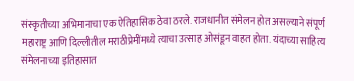संस्कृतीच्या अभिमानाचा एक ऐतिहासिक ठेवा ठरले. राजधानीत संमेलन होत असल्याने संपूर्ण महाराष्ट्र आणि दिल्लीतील मराठीप्रेमींमध्ये त्याचा उत्साह ओसंडून वाहत होता. यंदाच्या साहित्य संमेलनाच्या इतिहासात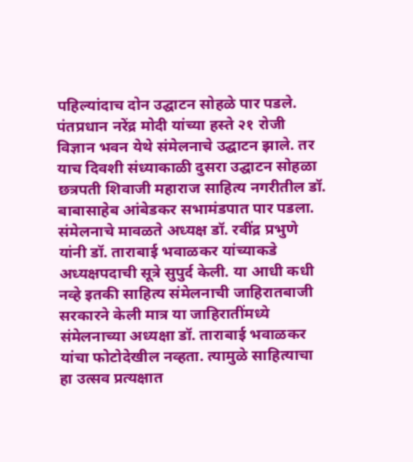पहिल्यांदाच दोन उद्घाटन सोहळे पार पडले. पंतप्रधान नरेंद्र मोदी यांच्या हस्ते २१ रोजी विज्ञान भवन येथे संमेलनाचे उद्घाटन झाले. तर याच दिवशी संध्याकाळी दुसरा उद्घाटन सोहळा छत्रपती शिवाजी महाराज साहित्य नगरीतील डॉ. बाबासाहेब आंबेडकर सभामंडपात पार पडला. संमेलनाचे मावळते अध्यक्ष डॉ. रवींद्र प्रभुणे यांनी डॉ. ताराबाई भवाळकर यांच्याकडे अध्यक्षपदाची सूत्रे सुपुर्द केली. या आधी कधी नव्हे इतकी साहित्य संमेलनाची जाहिरातबाजी सरकारने केली मात्र या जाहिरातींमध्ये संमेलनाच्या अध्यक्षा डॉ. ताराबाई भवाळकर यांचा फोटोदेखील नव्हता. त्यामुळे साहित्याचा हा उत्सव प्रत्यक्षात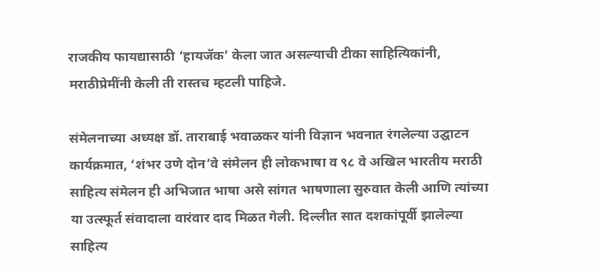राजकीय फायद्यासाठी ‘हायजॅक’ केला जात असल्याची टीका साहित्यिकांनी, मराठीप्रेमींनी केली ती रास्तच म्हटली पाहिजे.

संमेलनाच्या अध्यक्ष डॉ. ताराबाई भवाळकर यांनी विज्ञान भवनात रंगलेल्या उद्घाटन कार्यक्रमात, ‘शंभर उणे दोन’वे संमेलन ही लोकभाषा व ९८ वे अखिल भारतीय मराठी साहित्य संमेलन ही अभिजात भाषा असे सांगत भाषणाला सुरुवात केली आणि त्यांच्या या उत्स्फूर्त संवादाला वारंवार दाद मिळत गेली. दिल्लीत सात दशकांपूर्वी झालेल्या साहित्य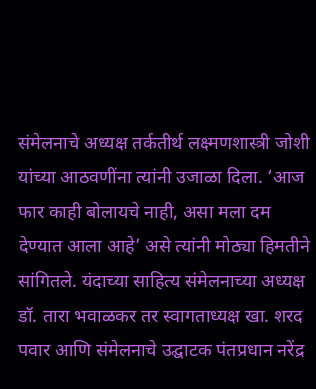संमेलनाचे अध्यक्ष तर्कतीर्थ लक्ष्मणशास्त्री जोशी यांच्या आठवणींना त्यांनी उजाळा दिला. ‘आज फार काही बोलायचे नाही, असा मला दम देण्यात आला आहे’ असे त्यांनी मोठ्या हिमतीने सांगितले. यंदाच्या साहित्य संमेलनाच्या अध्यक्ष डॉ. तारा भवाळकर तर स्वागताध्यक्ष खा. शरद पवार आणि संमेलनाचे उद्घाटक पंतप्रधान नरेंद्र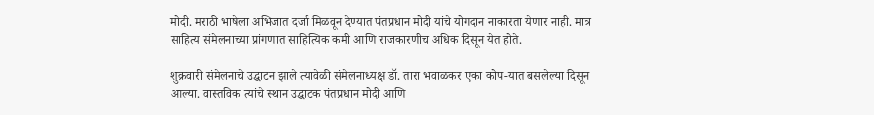मोदी. मराठी भाषेला अभिजात दर्जा मिळवून देण्यात पंतप्रधान मोदी यांचे योगदान नाकारता येणार नाही. मात्र साहित्य संमेलनाच्या प्रांगणात साहित्यिक कमी आणि राजकारणीच अधिक दिसून येत होते.

शुक्रवारी संमेलनाचे उद्घाटन झाले त्यावेळी संमेलनाध्यक्ष डॉ. तारा भवाळकर एका कोप-यात बसलेल्या दिसून आल्या. वास्तविक त्यांचे स्थान उद्घाटक पंतप्रधान मोदी आणि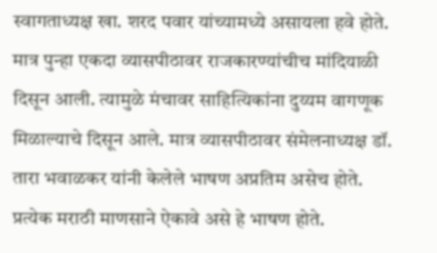स्वागताध्यक्ष खा. शरद पवार यांच्यामध्ये असायला हवे होते. मात्र पुन्हा एकदा व्यासपीठावर राजकारण्यांचीच मांदियाळी दिसून आली. त्यामुळे मंचावर साहित्यिकांना दुय्यम वागणूक मिळाल्याचे दिसून आले. मात्र व्यासपीठावर संमेलनाध्यक्ष डॉ. तारा भवाळकर यांनी केलेले भाषण अप्रतिम असेच होते. प्रत्येक मराठी माणसाने ऐकावे असे हे भाषण होते.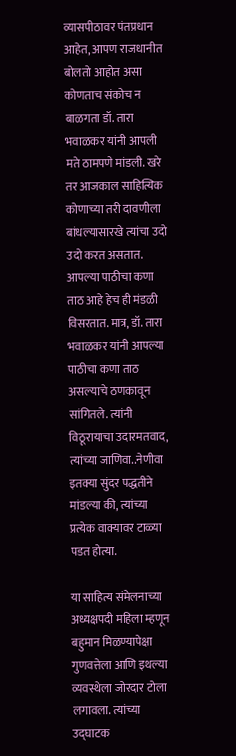व्यासपीठावर पंतप्रधान आहेत, आपण राजधानीत बोलतो आहोत असा कोणताच संकोच न बाळगता डॉ. तारा भवाळकर यांनी आपली मते ठामपणे मांडली. खरे तर आजकाल साहित्यिक कोणाच्या तरी दावणीला बांधल्यासारखे त्यांचा उदो उदो करत असतात. आपल्या पाठीचा कणा ताठ आहे हेच ही मंडळी विसरतात. मात्र, डॉ. तारा भवाळकर यांनी आपल्या पाठीचा कणा ताठ असल्याचे ठणकावून सांगितले. त्यांनी विठूरायाचा उदारमतवाद, त्यांच्या जाणिवा..नेणीवा इतक्या सुंदर पद्धतीने मांडल्या की, त्यांच्या प्रत्येक वाक्यावर टाळ्या पडत होत्या.

या साहित्य संमेलनाच्या अध्यक्षपदी महिला म्हणून बहुमान मिळण्यापेक्षा गुणवत्तेला आणि इथल्या व्यवस्थेला जोरदार टोला लगावला. त्यांच्या उद्घाटक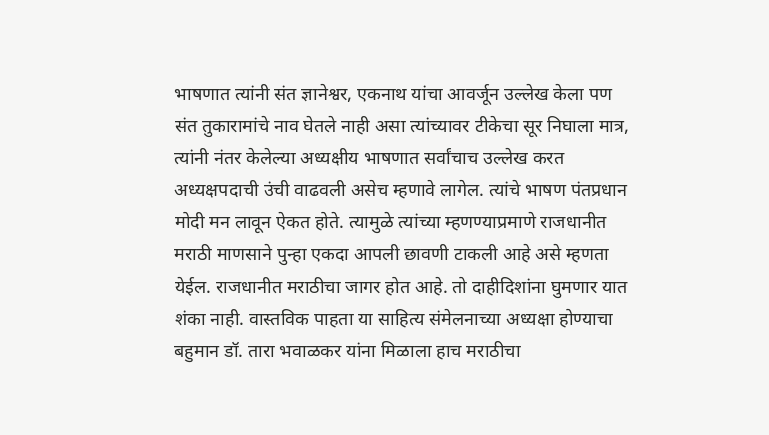भाषणात त्यांनी संत ज्ञानेश्वर, एकनाथ यांचा आवर्जून उल्लेख केला पण संत तुकारामांचे नाव घेतले नाही असा त्यांच्यावर टीकेचा सूर निघाला मात्र, त्यांनी नंतर केलेल्या अध्यक्षीय भाषणात सर्वांचाच उल्लेख करत अध्यक्षपदाची उंची वाढवली असेच म्हणावे लागेल. त्यांचे भाषण पंतप्रधान मोदी मन लावून ऐकत होते. त्यामुळे त्यांच्या म्हणण्याप्रमाणे राजधानीत मराठी माणसाने पुन्हा एकदा आपली छावणी टाकली आहे असे म्हणता येईल. राजधानीत मराठीचा जागर होत आहे. तो दाहीदिशांना घुमणार यात शंका नाही. वास्तविक पाहता या साहित्य संमेलनाच्या अध्यक्षा होण्याचा बहुमान डॉ. तारा भवाळकर यांना मिळाला हाच मराठीचा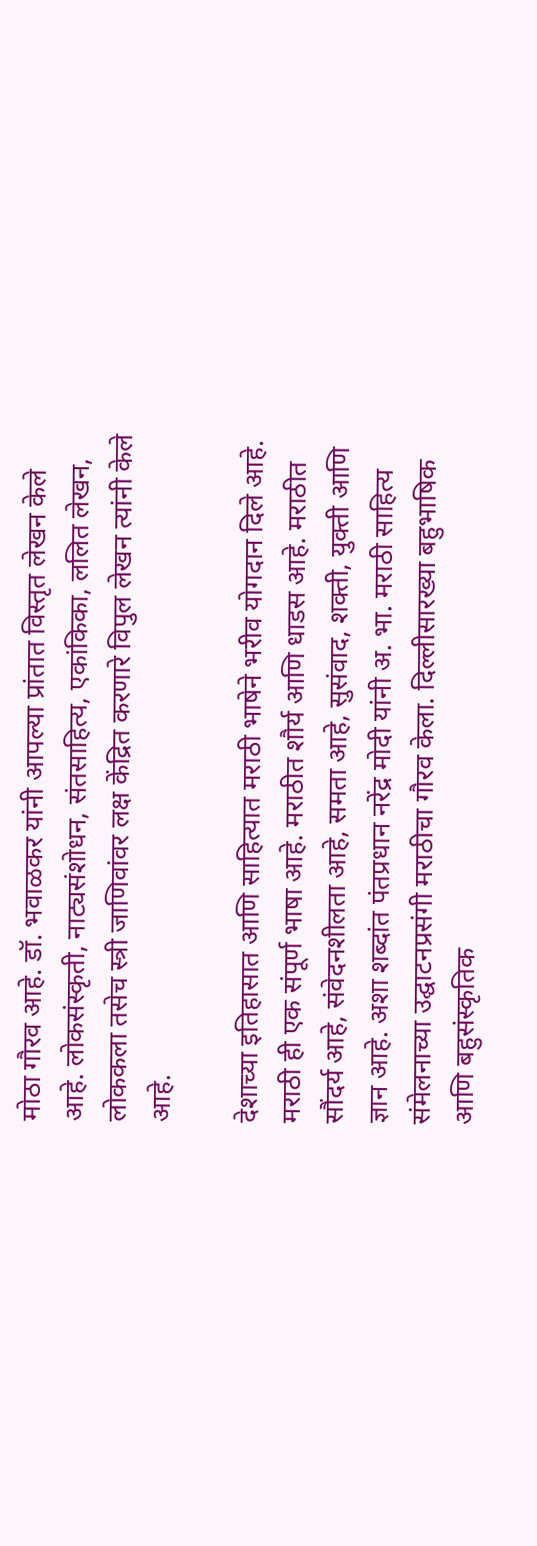मोठा गौरव आहे. डॉ. भवाळकर यांनी आपल्या प्रांतात विस्तृत लेखन केले आहे. लोकसंस्कृती, नाट्यसंशोधन, संतसाहित्य, एकांकिका, ललित लेखन, लोककला तसेच स्त्री जाणिवांवर लक्ष केंद्रित करणारे विपुल लेखन त्यांनी केले आहे.

देशाच्या इतिहासात आणि साहित्यात मराठी भाषेने भरीव योगदान दिले आहे. मराठी ही एक संपूर्ण भाषा आहे. मराठीत शौर्य आणि धाडस आहे. मराठीत सौंदर्य आहे, संवेदनशीलता आहे, समता आहे, सुसंवाद, शक्ती, युक्ती आणि ज्ञान आहे. अशा शब्दांत पंतप्रधान नरेंद्र मोदी यांनी अ. भा. मराठी साहित्य संमेलनाच्या उद्घाटनप्रसंगी मराठीचा गौरव केला. दिल्लीसारख्या बहुभाषिक आणि बहुसंस्कृतिक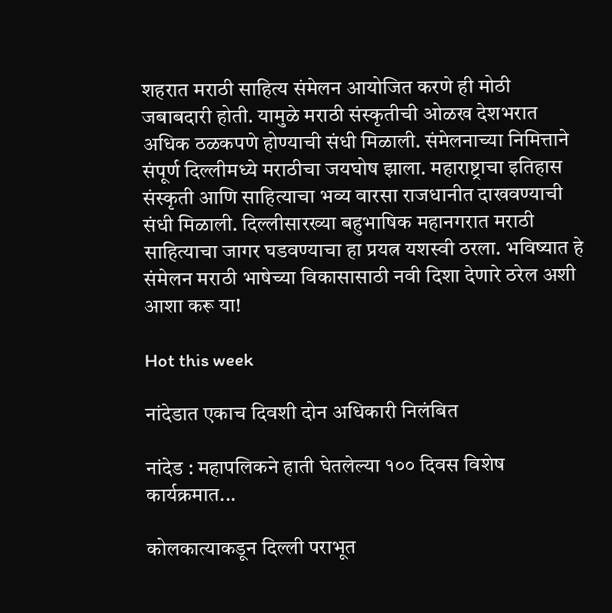शहरात मराठी साहित्य संमेलन आयोजित करणे ही मोठी जबाबदारी होती. यामुळे मराठी संस्कृतीची ओळख देशभरात अधिक ठळकपणे होण्याची संधी मिळाली. संमेलनाच्या निमित्ताने संपूर्ण दिल्लीमध्ये मराठीचा जयघोष झाला. महाराष्ट्राचा इतिहास संस्कृती आणि साहित्याचा भव्य वारसा राजधानीत दाखवण्याची संधी मिळाली. दिल्लीसारख्या बहुभाषिक महानगरात मराठी साहित्याचा जागर घडवण्याचा हा प्रयत्न यशस्वी ठरला. भविष्यात हे संमेलन मराठी भाषेच्या विकासासाठी नवी दिशा देणारे ठरेल अशी आशा करू या!

Hot this week

नांदेडात एकाच दिवशी दोन अधिकारी निलंबित

नांदेड : महापलिकने हाती घेतलेल्या १०० दिवस विशेष कार्यक्रमात...

कोलकात्याकडून दिल्ली पराभूत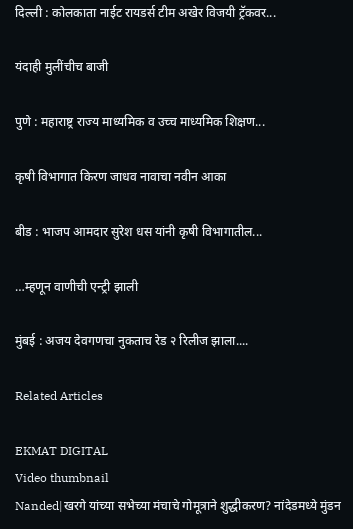दिल्ली : कोलकाता नाईट रायडर्स टीम अखेर विजयी ट्रॅकवर...

यंदाही मुलींचीच बाजी

पुणे : महाराष्ट्र राज्य माध्यमिक व उच्च माध्यमिक शिक्षण...

कृषी विभागात किरण जाधव नावाचा नवीन आका

बीड : भाजप आमदार सुरेश धस यांनी कृषी विभागातील...

…म्हणून वाणीची एन्ट्री झाली

मुंबई : अजय देवगणचा नुकताच रेड २ रिलीज झाला....

Related Articles

EKMAT DIGITAL
Video thumbnail
Nanded|खरगे यांच्या सभेच्या मंचाचे गोमूत्राने शुद्धीकरण? नांदेडमध्ये मुंडन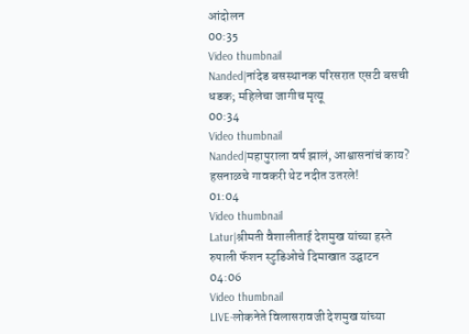आंदोलन
00:35
Video thumbnail
Nanded|नांदेड बसस्थानक परिसरात एसटी बसची धडक; महिलेचा जागीच मृत्यू
00:34
Video thumbnail
Nanded|महापुराला वर्ष झालं, आश्वासनांचं काय? हसनाळचे गावकरी थेट नदीत उतरले!
01:04
Video thumbnail
Latur|श्रीमती वैशालीताई देशमुख यांच्या हस्ते रुपाली फॅशन स्टुडिओचे दिमाखात उद्घाटन
04:06
Video thumbnail
LIVE-लोकनेते विलासरावजी देशमुख यांच्या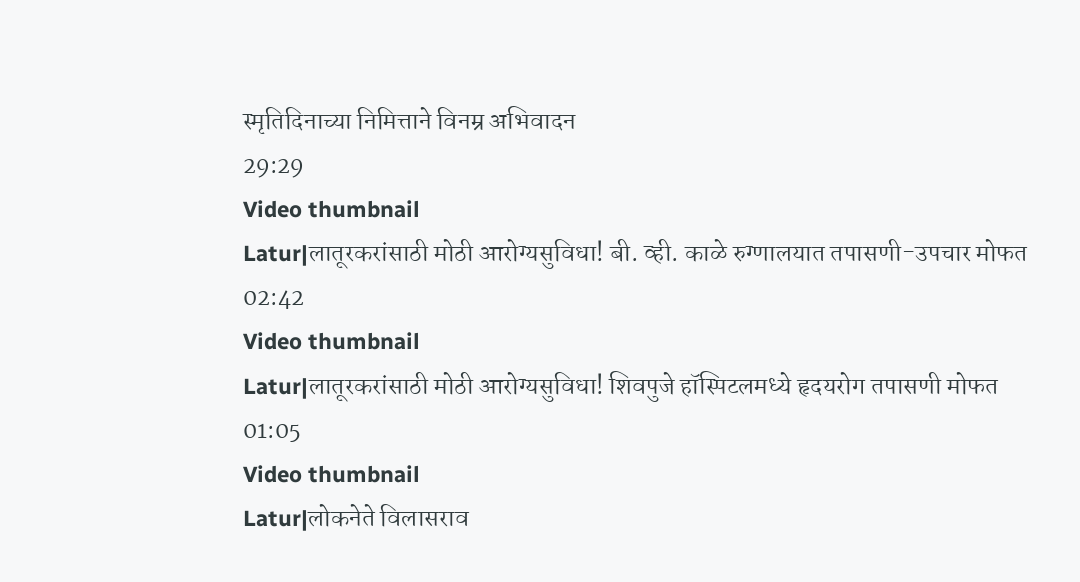स्मृतिदिनाच्या निमित्ताने विनम्र अभिवादन
29:29
Video thumbnail
Latur|लातूरकरांसाठी मोठी आरोग्यसुविधा! बी. व्ही. काळे रुग्णालयात तपासणी-उपचार मोफत
02:42
Video thumbnail
Latur|लातूरकरांसाठी मोठी आरोग्यसुविधा! शिवपुजे हॉस्पिटलमध्ये हृदयरोग तपासणी मोफत
01:05
Video thumbnail
Latur|लोकनेते विलासराव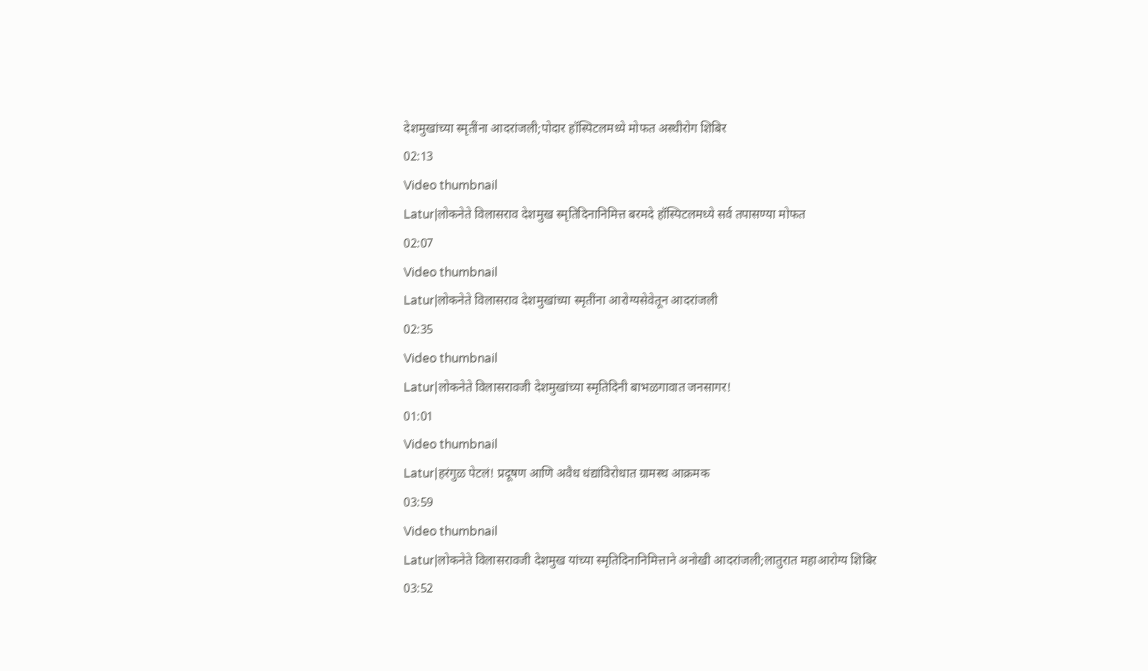देशमुखांच्या स्मृतींना आदरांजली;पोदार हॉस्पिटलमध्ये मोफत अस्थीरोग शिबिर
02:13
Video thumbnail
Latur|लोकनेते विलासराव देशमुख स्मृतिदिनानिमित्त बरमदे हॉस्पिटलमध्ये सर्व तपासण्या मोफत
02:07
Video thumbnail
Latur|लोकनेते विलासराव देशमुखांच्या स्मृतींना आरोग्यसेवेतून आदरांजली
02:35
Video thumbnail
Latur|लोकनेते विलासरावजी देशमुखांच्या स्मृतिदिनी बाभळगावात जनसागर!
01:01
Video thumbnail
Latur|हरंगुळ पेटलं! प्रदूषण आणि अवैध धंद्यांविरोधात ग्रामस्थ आक्रमक
03:59
Video thumbnail
Latur|लोकनेते विलासरावजी देशमुख यांच्या स्मृतिदिनानिमित्ताने अनोखी आदरांजली;लातुरात महाआरोग्य शिबिर
03:52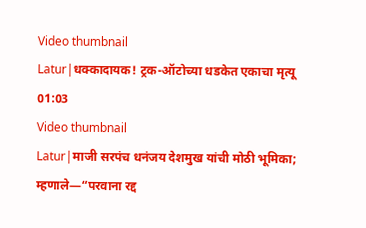Video thumbnail
Latur|धक्कादायक! ट्रक-ऑटोच्या धडकेत एकाचा मृत्यू
01:03
Video thumbnail
Latur|माजी सरपंच धनंजय देशमुख यांची मोठी भूमिका; म्हणाले—“परवाना रद्द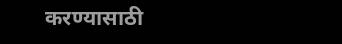करण्यासाठी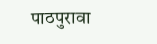पाठपुरावा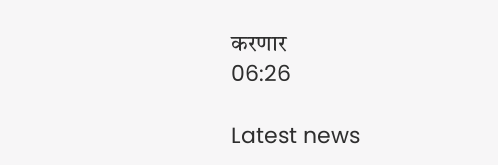करणार
06:26

Latest news